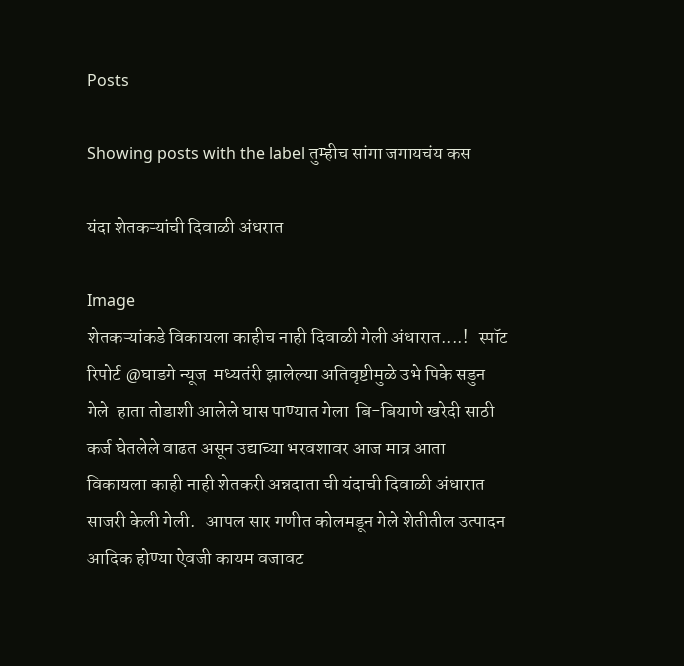Posts

Showing posts with the label तुम्हीच सांगा जगायचंय कस

यंदा शेतकऱ्यांची दिवाळी अंधरात

Image
शेतकऱ्यांकडे विकायला काहीच नाही दिवाळी गेली अंधारात....!   स्पॉट रिपोर्ट @घाडगे न्यूज  मध्यतंरी झालेल्या अतिवृष्टीमुळे उभे पिके सडुन गेले  हाता तोडाशी आलेले घास पाण्यात गेला  बि-बियाणे खरेदी साठी कर्ज घेतलेले वाढत असून उद्याच्या भरवशावर आज मात्र आता  विकायला काही नाही शेतकरी अन्नदाता ची यंदाची दिवाळी अंधारात साजरी केली गेली.   आपल सार गणीत कोलमडून गेले शेतीतील उत्पादन आदिक होण्या ऐवजी कायम वजावट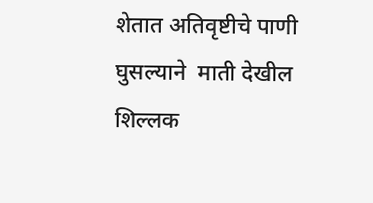शेतात अतिवृष्टीचे पाणी घुसल्याने  माती देखील शिल्लक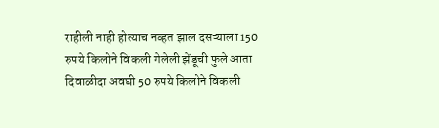राहीली नाही होत्याच नव्हत झाल दसऱ्याला 150 रुपये किलोने विकली गेलेली झेंडूची फुले आता दिवाळीदा अवघी 50 रुपये किलोने विकली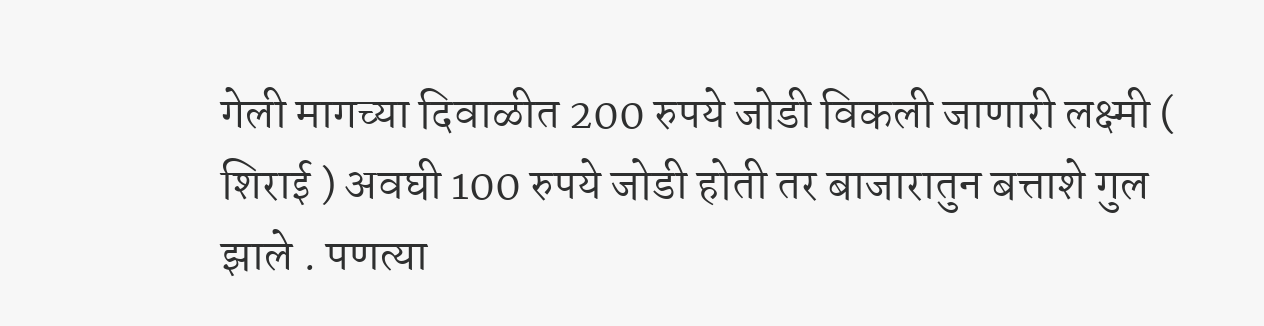गेली मागच्या दिवाळीत 200 रुपये जोडी विकली जाणारी लक्ष्मी ( शिराई ) अवघी 100 रुपये जोडी होती तर बाजारातुन बत्ताशे गुल झाले . पणत्या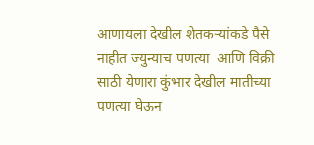आणायला देखील शेतकऱ्यांकडे पैसे नाहीत ज्युन्याच पणत्या  आणि विक्री साठी येणारा कुंभार देखील मातीच्या पणत्या घेऊन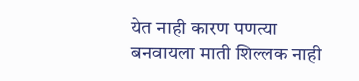येत नाही कारण पणत्या बनवायला माती शिल्लक नाही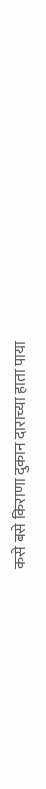कसे बसे किराणा दुकान दाराच्या हाता पाया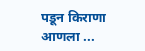पडून किराणा आणला ...